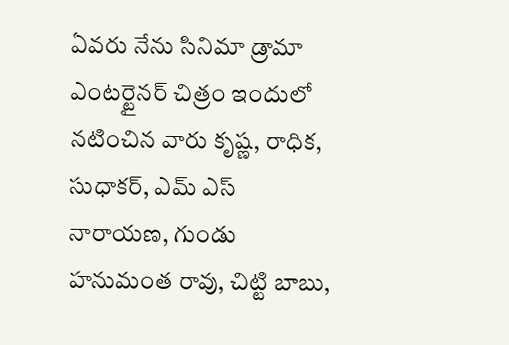ఏవరు నేను సినిమా డ్రామా ఎంటర్టైనర్ చిత్రం ఇందులో నటించిన వారు కృష్ణ, రాధిక, సుధాకర్, ఎమ్ ఎస్ నారాయణ, గుండు హనుమంత రావు, చిట్టి బాబు,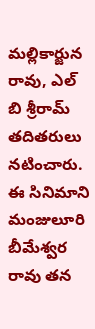మల్లికార్జున రావు, ఎల్ బి శ్రీరామ్ తదితరులు నటించారు. ఈ సినిమాని మంజులూరి బీమేశ్వర రావు తన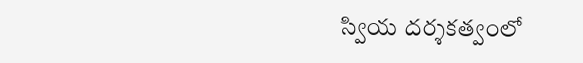స్వియ దర్శకత్వంలో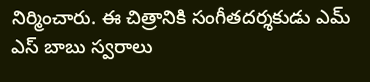నిర్మించారు. ఈ చిత్రానికి సంగీతదర్శకుడు ఎమ్ ఎస్ బాబు స్వరాలు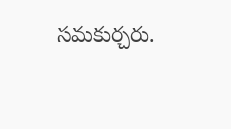సమకుర్చరు.